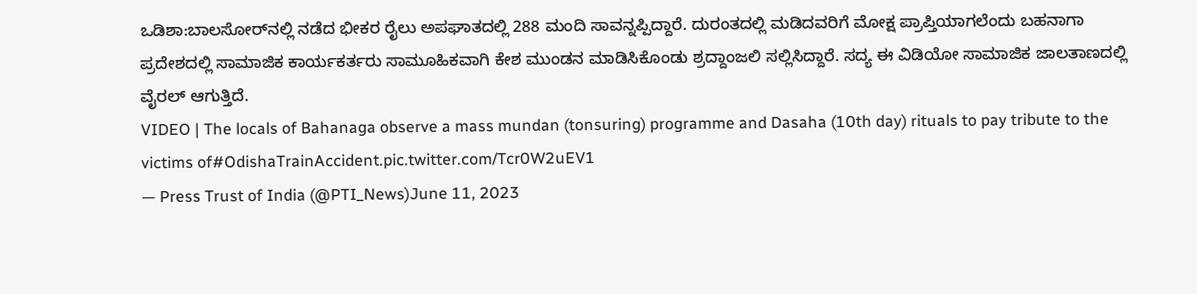ಒಡಿಶಾ:ಬಾಲಸೋರ್‌ನಲ್ಲಿ ನಡೆದ ಭೀಕರ ರೈಲು ಅಪಘಾತದಲ್ಲಿ 288 ಮಂದಿ ಸಾವನ್ನಪ್ಪಿದ್ದಾರೆ. ದುರಂತದಲ್ಲಿ ಮಡಿದವರಿಗೆ ಮೋಕ್ಷ ಪ್ರಾಪ್ತಿಯಾಗಲೆಂದು ಬಹನಾಗಾ ಪ್ರದೇಶದಲ್ಲಿ ಸಾಮಾಜಿಕ ಕಾರ್ಯಕರ್ತರು ಸಾಮೂಹಿಕವಾಗಿ ಕೇಶ ಮುಂಡನ ಮಾಡಿಸಿಕೊಂಡು ಶ್ರದ್ದಾಂಜಲಿ ಸಲ್ಲಿಸಿದ್ದಾರೆ. ಸದ್ಯ ಈ ವಿಡಿಯೋ ಸಾಮಾಜಿಕ ಜಾಲತಾಣದಲ್ಲಿ ವೈರಲ್ ಆಗುತ್ತಿದೆ.
VIDEO | The locals of Bahanaga observe a mass mundan (tonsuring) programme and Dasaha (10th day) rituals to pay tribute to the victims of#OdishaTrainAccident.pic.twitter.com/Tcr0W2uEV1
— Press Trust of India (@PTI_News)June 11, 2023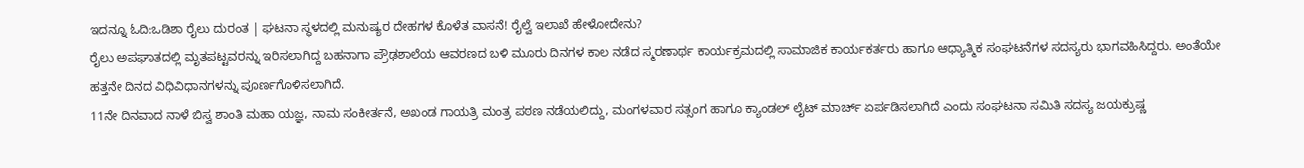ಇದನ್ನೂ ಓದಿ:ಒಡಿಶಾ ರೈಲು ದುರಂತ | ಘಟನಾ ಸ್ಥಳದಲ್ಲಿ ಮನುಷ್ಯರ ದೇಹಗಳ ಕೊಳೆತ ವಾಸನೆ! ರೈಲ್ವೆ ಇಲಾಖೆ ಹೇಳೋದೇನು?
ರೈಲು ಅಪಘಾತದಲ್ಲಿ ಮೃತಪಟ್ಟವರನ್ನು ಇರಿಸಲಾಗಿದ್ದ ಬಹನಾಗಾ ಪ್ರೌಢಶಾಲೆಯ ಆವರಣದ ಬಳಿ ಮೂರು ದಿನಗಳ ಕಾಲ ನಡೆದ ಸ್ಮರಣಾರ್ಥ ಕಾರ್ಯಕ್ರಮದಲ್ಲಿ ಸಾಮಾಜಿಕ ಕಾರ್ಯಕರ್ತರು ಹಾಗೂ ಆಧ್ಯಾತ್ಮಿಕ ಸಂಘಟನೆಗಳ ಸದಸ್ಯರು ಭಾಗವಹಿಸಿದ್ದರು. ಅಂತೆಯೇ ಹತ್ತನೇ ದಿನದ ವಿಧಿವಿಧಾನಗಳನ್ನು ಪೂರ್ಣಗೊಳಿಸಲಾಗಿದೆ.
11ನೇ ದಿನವಾದ ನಾಳೆ ಬಿಸ್ವ ಶಾಂತಿ ಮಹಾ ಯಜ್ಞ, ನಾಮ ಸಂಕೀರ್ತನೆ, ಅಖಂಡ ಗಾಯತ್ರಿ ಮಂತ್ರ ಪಠಣ ನಡೆಯಲಿದ್ದು, ಮಂಗಳವಾರ ಸತ್ಸಂಗ ಹಾಗೂ ಕ್ಯಾಂಡಲ್ ಲೈಟ್ ಮಾರ್ಚ್ ಏರ್ಪಡಿಸಲಾಗಿದೆ ಎಂದು ಸಂಘಟನಾ ಸಮಿತಿ ಸದಸ್ಯ ಜಯಕ್ರುಷ್ಣ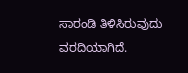ಸಾರಂಡಿ ತಿಳಿಸಿರುವುದು ವರದಿಯಾಗಿದೆ.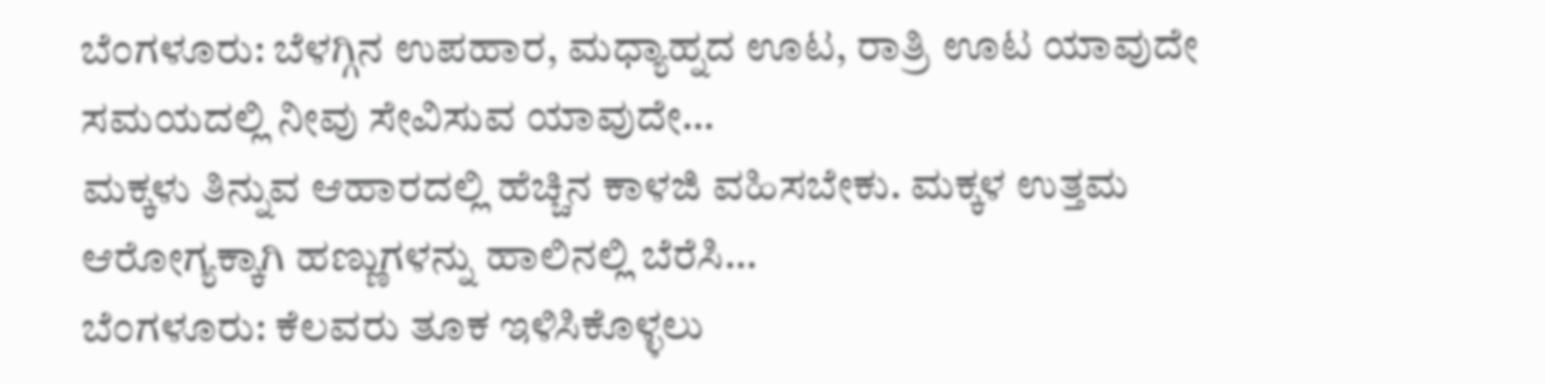ಬೆಂಗಳೂರು: ಬೆಳಗ್ಗಿನ ಉಪಹಾರ, ಮಧ್ಯಾಹ್ನದ ಊಟ, ರಾತ್ರಿ ಊಟ ಯಾವುದೇ ಸಮಯದಲ್ಲಿ ನೀವು ಸೇವಿಸುವ ಯಾವುದೇ…
ಮಕ್ಕಳು ತಿನ್ನುವ ಆಹಾರದಲ್ಲಿ ಹೆಚ್ಚಿನ ಕಾಳಜಿ ವಹಿಸಬೇಕು. ಮಕ್ಕಳ ಉತ್ತಮ ಆರೋಗ್ಯಕ್ಕಾಗಿ ಹಣ್ಣುಗಳನ್ನು ಹಾಲಿನಲ್ಲಿ ಬೆರೆಸಿ…
ಬೆಂಗಳೂರು: ಕೆಲವರು ತೂಕ ಇಳಿಸಿಕೊಳ್ಳಲು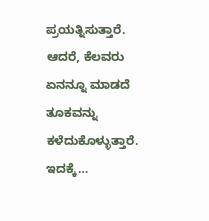ಪ್ರಯತ್ನಿಸುತ್ತಾರೆ. ಆದರೆ, ಕೆಲವರು ಏನನ್ನೂ ಮಾಡದೆ ತೂಕವನ್ನು ಕಳೆದುಕೊಳ್ಳುತ್ತಾರೆ. ಇದಕ್ಕೆ…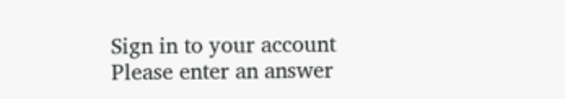Sign in to your account
Please enter an answer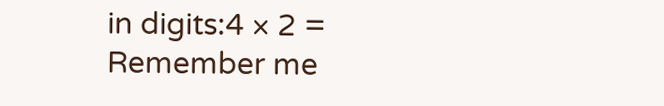in digits:4 × 2 =
Remember me